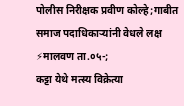पोलीस निरीक्षक प्रवीण कोल्हे;गाबीत समाज पदाधिकाऱ्यांनी वेधले लक्ष
⚡मालवण ता.०५-;
कट्टा येथे मत्स्य विक्रेत्या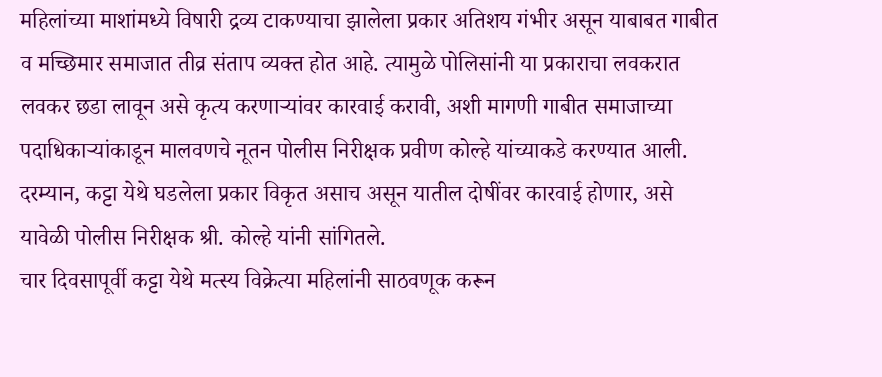महिलांच्या माशांमध्ये विषारी द्रव्य टाकण्याचा झालेला प्रकार अतिशय गंभीर असून याबाबत गाबीत व मच्छिमार समाजात तीव्र संताप व्यक्त होत आहे. त्यामुळे पोलिसांनी या प्रकाराचा लवकरात लवकर छडा लावून असे कृत्य करणाऱ्यांवर कारवाई करावी, अशी मागणी गाबीत समाजाच्या पदाधिकाऱ्यांकाडून मालवणचे नूतन पोलीस निरीक्षक प्रवीण कोल्हे यांच्याकडे करण्यात आली.
दरम्यान, कट्टा येथे घडलेला प्रकार विकृत असाच असून यातील दोषींवर कारवाई होणार, असे यावेळी पोलीस निरीक्षक श्री. कोल्हे यांनी सांगितले.
चार दिवसापूर्वी कट्टा येथे मत्स्य विक्रेत्या महिलांनी साठवणूक करून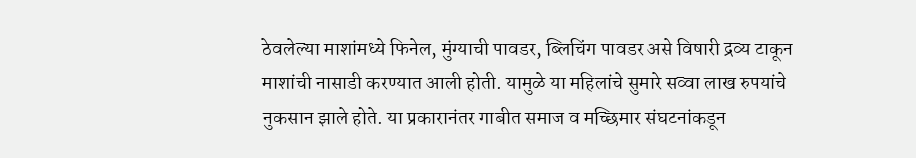ठेवलेल्या माशांमध्ये फिनेल, मुंग्याची पावडर, ब्लिचिंग पावडर असे विषारी द्रव्य टाकून माशांची नासाडी करण्यात आली होती. यामुळे या महिलांचे सुमारे सव्वा लाख रुपयांचे नुकसान झाले होते. या प्रकारानंतर गाबीत समाज व मच्छिमार संघटनांकडून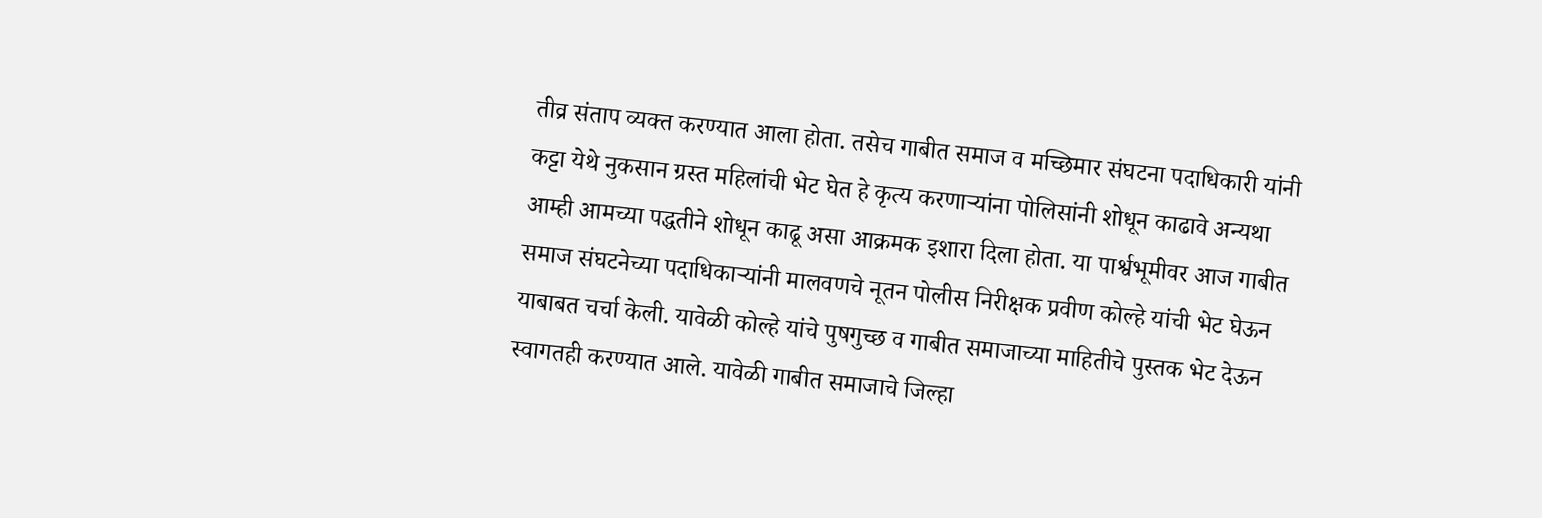तीव्र संताप व्यक्त करण्यात आला होता. तसेच गाबीत समाज व मच्छिमार संघटना पदाधिकारी यांनी कट्टा येथे नुकसान ग्रस्त महिलांची भेट घेत हे कृत्य करणाऱ्यांना पोलिसांनी शोधून काढावे अन्यथा आम्ही आमच्या पद्धतीने शोधून काढू असा आक्रमक इशारा दिला होता. या पार्श्वभूमीवर आज गाबीत समाज संघटनेच्या पदाधिकाऱ्यांनी मालवणचे नूतन पोलीस निरीक्षक प्रवीण कोल्हे यांची भेट घेऊन याबाबत चर्चा केली. यावेळी कोल्हे यांचे पुषगुच्छ व गाबीत समाजाच्या माहितीचे पुस्तक भेट देऊन स्वागतही करण्यात आले. यावेळी गाबीत समाजाचे जिल्हा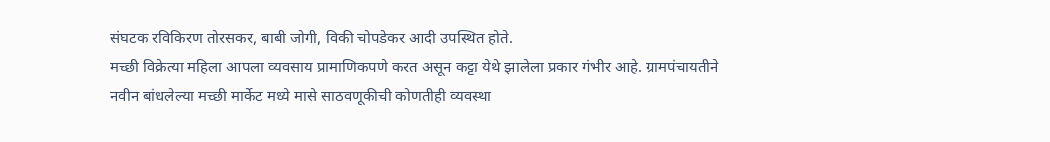संघटक रविकिरण तोरसकर, बाबी जोगी, विकी चोपडेकर आदी उपस्थित होते.
मच्छी विक्रेत्या महिला आपला व्यवसाय प्रामाणिकपणे करत असून कट्टा येथे झालेला प्रकार गंभीर आहे. ग्रामपंचायतीने नवीन बांधलेल्या मच्छी मार्केट मध्ये मासे साठवणूकीची कोणतीही व्यवस्था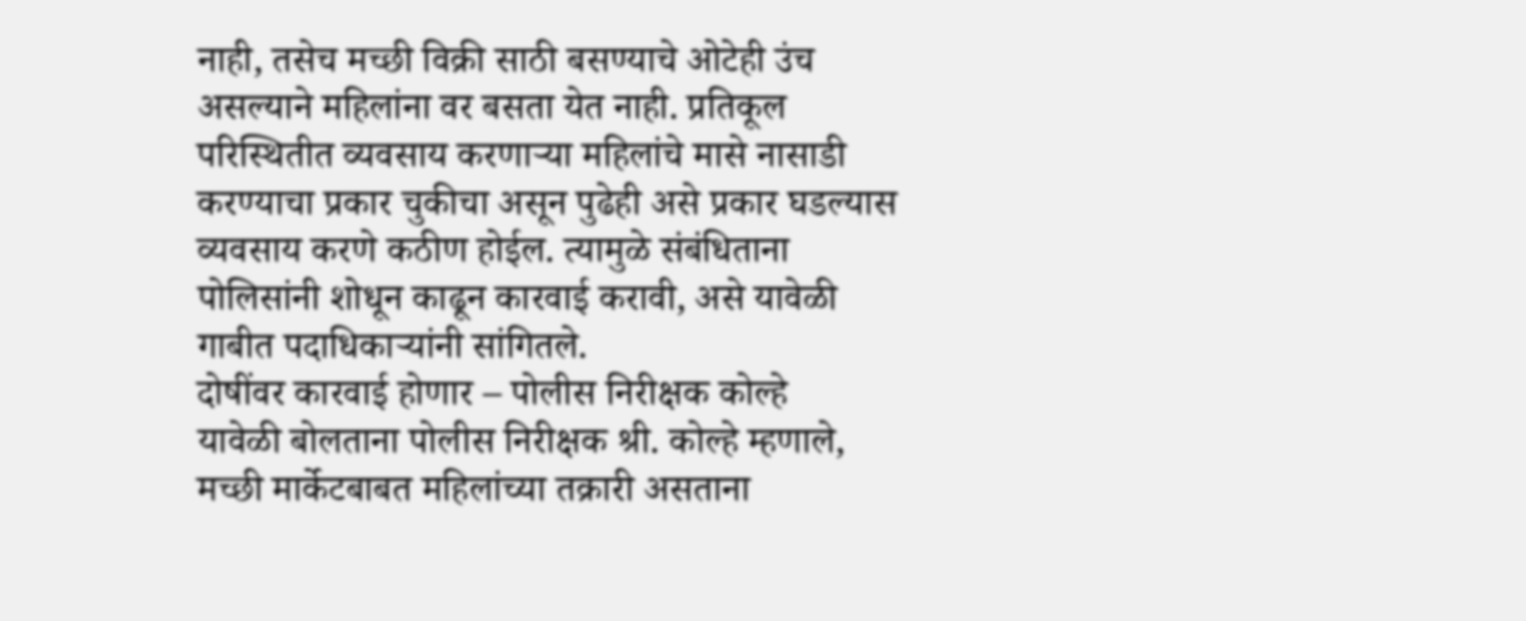नाही, तसेच मच्छी विक्री साठी बसण्याचे ओटेही उंच असल्याने महिलांना वर बसता येत नाही. प्रतिकूल परिस्थितीत व्यवसाय करणाऱ्या महिलांचे मासे नासाडी करण्याचा प्रकार चुकीचा असून पुढेही असे प्रकार घडल्यास व्यवसाय करणे कठीण होईल. त्यामुळे संबंधिताना पोलिसांनी शोधून काढून कारवाई करावी, असे यावेळी गाबीत पदाधिकाऱ्यांनी सांगितले.
दोषींवर कारवाई होणार – पोलीस निरीक्षक कोल्हे
यावेळी बोलताना पोलीस निरीक्षक श्री. कोल्हे म्हणाले, मच्छी मार्केटबाबत महिलांच्या तक्रारी असताना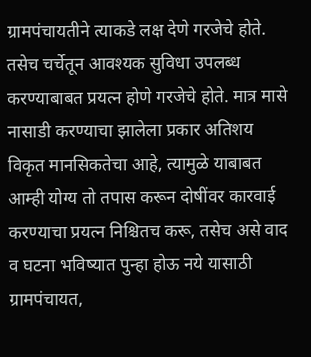ग्रामपंचायतीने त्याकडे लक्ष देणे गरजेचे होते. तसेच चर्चेतून आवश्यक सुविधा उपलब्ध करण्याबाबत प्रयत्न होणे गरजेचे होते. मात्र मासे नासाडी करण्याचा झालेला प्रकार अतिशय विकृत मानसिकतेचा आहे, त्यामुळे याबाबत आम्ही योग्य तो तपास करून दोषींवर कारवाई करण्याचा प्रयत्न निश्चितच करू, तसेच असे वाद व घटना भविष्यात पुन्हा होऊ नये यासाठी ग्रामपंचायत,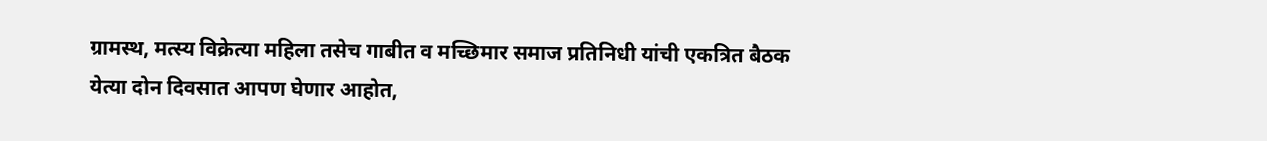ग्रामस्थ, मत्स्य विक्रेत्या महिला तसेच गाबीत व मच्छिमार समाज प्रतिनिधी यांची एकत्रित बैठक येत्या दोन दिवसात आपण घेणार आहोत,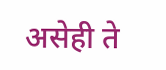असेही ते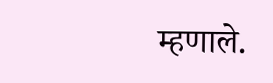म्हणाले.